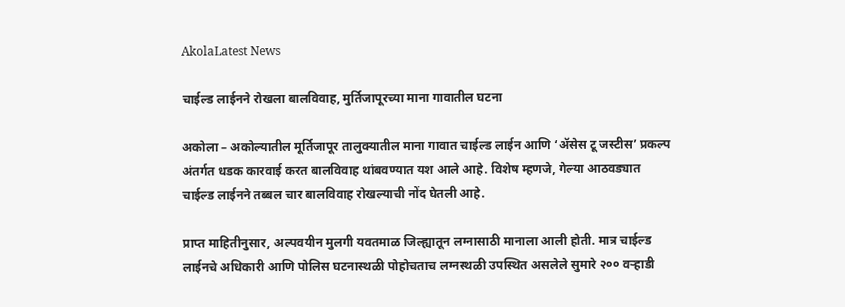AkolaLatest News

चाईल्ड लाईनने रोखला बालविवाह, मुर्तिजापूरच्या माना गावातील घटना

अकोला – अकोल्यातील मूर्तिजापूर तालुक्यातील माना गावात चाईल्ड लाईन आणि ‘अ‍ॅसेस टू जस्टीस’ प्रकल्प अंतर्गत धडक कारवाई करत बालविवाह थांबवण्यात यश आले आहे. विशेष म्हणजे, गेल्या आठवड्यात चाईल्ड लाईनने तब्बल चार बालविवाह रोखल्याची नोंद घेतली आहे.

प्राप्त माहितीनुसार, अल्पवयीन मुलगी यवतमाळ जिल्ह्यातून लग्नासाठी मानाला आली होती. मात्र चाईल्ड लाईनचे अधिकारी आणि पोलिस घटनास्थळी पोहोचताच लग्नस्थळी उपस्थित असलेले सुमारे २०० वऱ्हाडी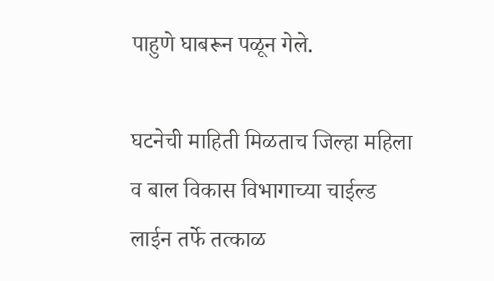पाहुणे घाबरून पळून गेले.

घटनेची माहिती मिळताच जिल्हा महिला व बाल विकास विभागाच्या चाईल्ड लाईन तर्फे तत्काळ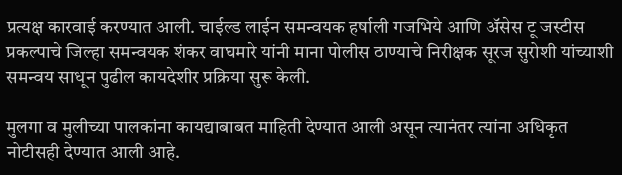प्रत्यक्ष कारवाई करण्यात आली. चाईल्ड लाईन समन्वयक हर्षाली गजभिये आणि अ‍ॅसेस टू जस्टीस प्रकल्पाचे जिल्हा समन्वयक शंकर वाघमारे यांनी माना पोलीस ठाण्याचे निरीक्षक सूरज सुरोशी यांच्याशी समन्वय साधून पुढील कायदेशीर प्रक्रिया सुरू केली.

मुलगा व मुलीच्या पालकांना कायद्याबाबत माहिती देण्यात आली असून त्यानंतर त्यांना अधिकृत नोटीसही देण्यात आली आहे.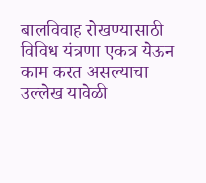बालविवाह रोखण्यासाठी विविध यंत्रणा एकत्र येऊन काम करत असल्याचा उल्लेख यावेळी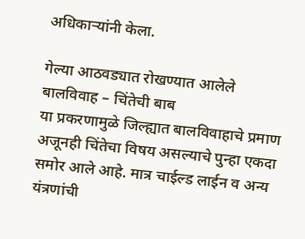अधिकाऱ्यांनी केला.

गेल्या आठवड्यात रोखण्यात आलेले बालविवाह – चिंतेची बाब
या प्रकरणामुळे जिल्ह्यात बालविवाहाचे प्रमाण अजूनही चिंतेचा विषय असल्याचे पुन्हा एकदा समोर आले आहे. मात्र चाईल्ड लाईन व अन्य यंत्रणांची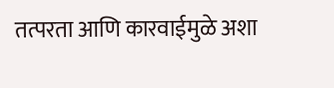तत्परता आणि कारवाईमुळे अशा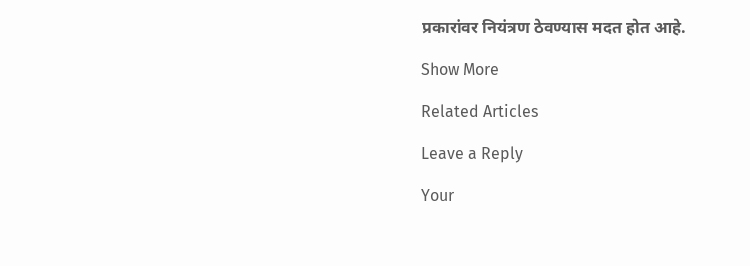प्रकारांवर नियंत्रण ठेवण्यास मदत होत आहे.

Show More

Related Articles

Leave a Reply

Your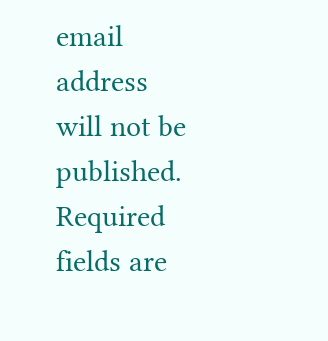email address will not be published. Required fields are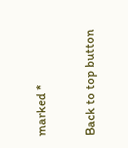marked *

Back to top button